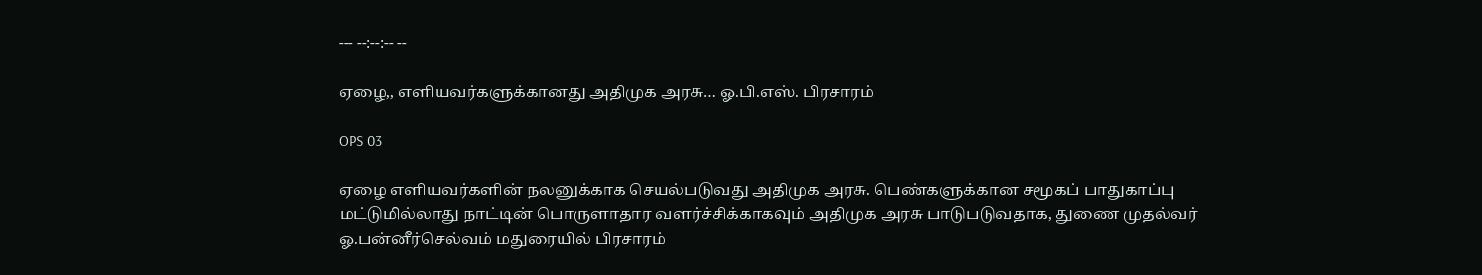--- --:--:-- --

ஏழை,, எளியவர்களுக்கானது அதிமுக அரசு… ஓ.பி.எஸ். பிரசாரம்

OPS 03

ஏழை எளியவர்களின் நலனுக்காக செயல்படுவது அதிமுக அரசு. பெண்களுக்கான சமூகப் பாதுகாப்பு மட்டுமில்லாது நாட்டின் பொருளாதார வளர்ச்சிக்காகவும் அதிமுக அரசு பாடுபடுவதாக, துணை முதல்வர் ஓ.பன்னீர்செல்வம் மதுரையில் பிரசாரம்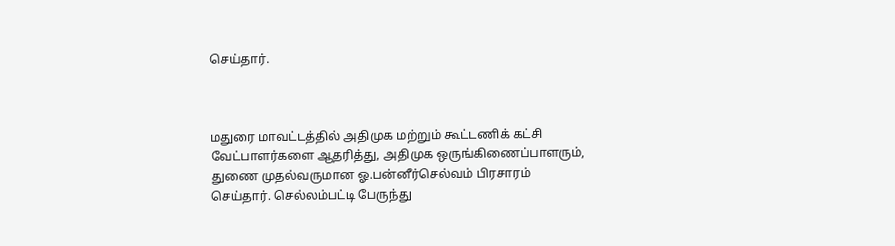செய்தார்.



மதுரை மாவட்டத்தில் அதிமுக மற்றும் கூட்டணிக் கட்சி வேட்பாளர்களை ஆதரித்து, அதிமுக ஒருங்கிணைப்பாளரும், துணை முதல்வருமான ஓ.பன்னீர்செல்வம் பிரசாரம் செய்தார். செல்லம்பட்டி பேருந்து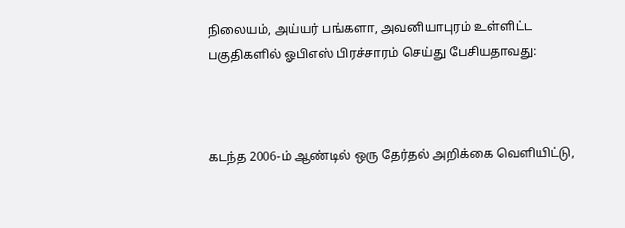நிலையம், அய்யர் பங்களா, அவனியாபுரம் உள்ளிட்ட பகுதிகளில் ஓபிஎஸ் பிரச்சாரம் செய்து பேசியதாவது:



கடந்த 2006-ம் ஆண்டில் ஒரு தேர்தல் அறிக்கை வெளியிட்டு,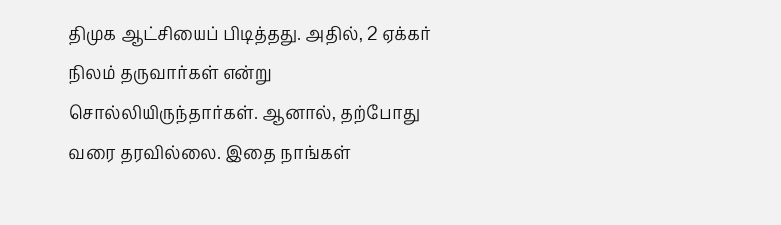திமுக ஆட்சியைப் பிடித்தது. அதில், 2 ஏக்கர் நிலம் தருவார்கள் என்று சொல்லியிருந்தார்கள். ஆனால், தற்போது வரை தரவில்லை. இதை நாங்கள்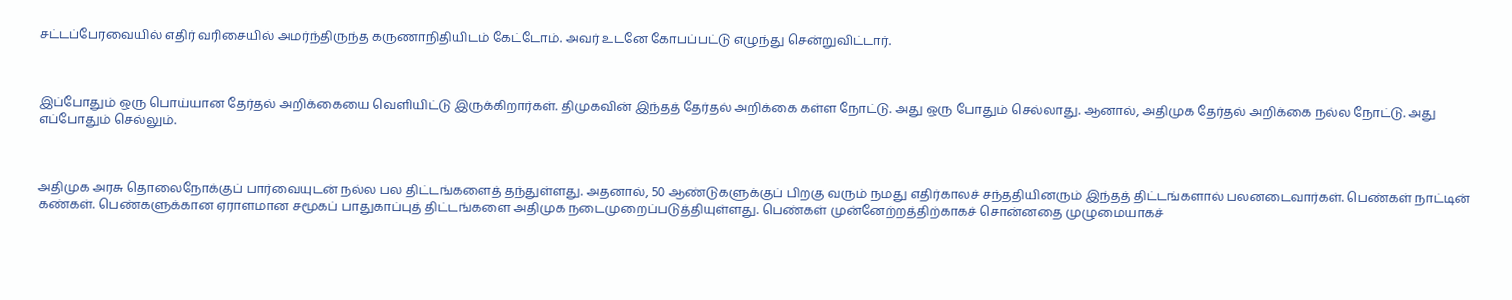சட்டப்பேரவையில் எதிர் வரிசையில் அமர்ந்திருந்த கருணாநிதியிடம் கேட்டோம். அவர் உடனே கோபப்பட்டு எழுந்து சென்றுவிட்டார்.



இப்போதும் ஒரு பொய்யான தேர்தல் அறிக்கையை வெளியிட்டு இருக்கிறார்கள். திமுகவின் இந்தத் தேர்தல் அறிக்கை கள்ள நோட்டு. அது ஒரு போதும் செல்லாது. ஆனால், அதிமுக தேர்தல் அறிக்கை நல்ல நோட்டு. அது எப்போதும் செல்லும்.



அதிமுக அரசு தொலைநோக்குப் பார்வையுடன் நல்ல பல திட்டங்களைத் தந்துள்ளது. அதனால், 50 ஆண்டுகளுக்குப் பிறகு வரும் நமது எதிர்காலச் சந்ததியினரும் இந்தத் திட்டங்களால் பலனடைவார்கள். பெண்கள் நாட்டின் கண்கள். பெண்களுக்கான ஏராளமான சமூகப் பாதுகாப்புத் திட்டங்களை அதிமுக நடைமுறைப்படுத்தியுள்ளது. பெண்கள் முன்னேற்றத்திற்காகச் சொன்னதை முழுமையாகச்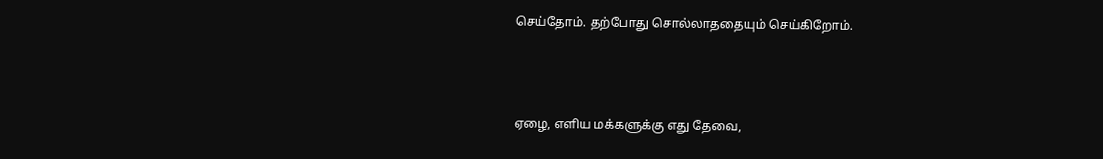செய்தோம். தற்போது சொல்லாததையும் செய்கிறோம்.



ஏழை, எளிய மக்களுக்கு எது தேவை,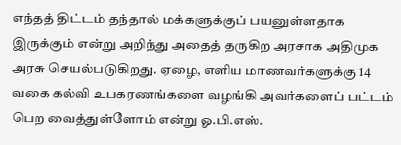எந்தத் திட்டம் தந்தால் மக்களுக்குப் பயனுள்ளதாக இருக்கும் என்று அறிந்து அதைத் தருகிற அரசாக அதிமுக அரசு செயல்படுகிறது. ஏழை, எளிய மாணவர்களுக்கு 14 வகை கல்வி உபகரணங்களை வழங்கி அவர்களைப் பட்டம் பெற வைத்துள்ளோம் என்று ஓ.பி.எஸ்.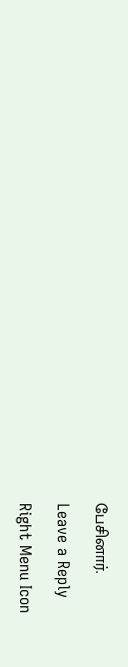பேசினார்.

Leave a Reply

Right Menu Icon